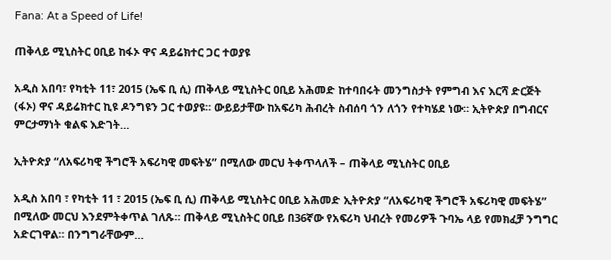Fana: At a Speed of Life!

ጠቅላይ ሚኒስትር ዐቢይ ከፋኦ ዋና ዳይሬክተር ጋር ተወያዩ

አዲስ አበባ፣ የካቲት 11፣ 2015 (ኤፍ ቢ ሲ) ጠቅላይ ሚኒስትር ዐቢይ አሕመድ ከተባበሩት መንግስታት የምግብ እና እርሻ ድርጅት (ፋኦ) ዋና ዳይሬክተር ኪዩ ዶንግዩን ጋር ተወያዩ። ውይይታቸው ከአፍሪካ ሕብረት ስብሰባ ጎን ለጎን የተካሄደ ነው። ኢትዮጵያ በግብርና ምርታማነት ቁልፍ እድገት…

ኢትዮጵያ “ለአፍሪካዊ ችግሮች አፍሪካዊ መፍትሄ” በሚለው መርህ ትቀጥላለች – ጠቅላይ ሚኒስትር ዐቢይ

አዲስ አበባ ፣ የካቲት 11 ፣ 2015 (ኤፍ ቢ ሲ) ጠቅላይ ሚኒስትር ዐቢይ አሕመድ ኢትዮጵያ “ለአፍሪካዊ ችግሮች አፍሪካዊ መፍትሄ” በሚለው መርህ እንደምትቀጥል ገለጹ። ጠቅላይ ሚኒስትር ዐቢይ በ36ኛው የአፍሪካ ህብረት የመሪዎች ጉባኤ ላይ የመክፈቻ ንግግር አድርገዋል። በንግግራቸውም…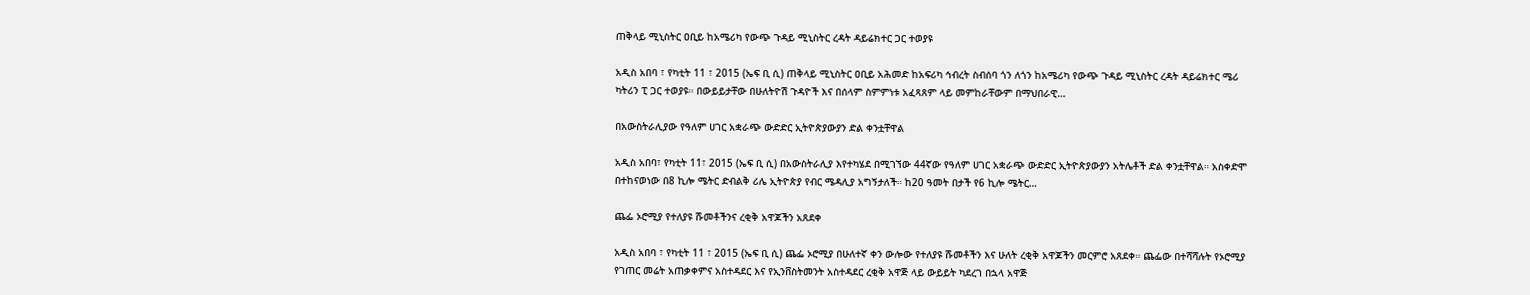ጠቅላይ ሚኒስትር ዐቢይ ከአሜሪካ የውጭ ጉዳይ ሚኒስትር ረዳት ዳይሬክተር ጋር ተወያዩ

አዲስ አበባ ፣ የካቲት 11 ፣ 2015 (ኤፍ ቢ ሲ) ጠቅላይ ሚኒስትር ዐቢይ አሕመድ ከአፍሪካ ኅብረት ስብሰባ ጎን ለጎን ከአሜሪካ የውጭ ጉዳይ ሚኒስትር ረዳት ዳይሬክተር ሜሪ ካትሪን ፒ ጋር ተወያዩ። በውይይታቸው በሁለትዮሽ ጉዳዮች እና በሰላም ስምምነቱ አፈጻጸም ላይ መምከራቸውም በማህበራዊ…

በአውስትራሊያው የዓለም ሀገር አቋራጭ ውድድር ኢትዮጵያውያን ድል ቀንቷቸዋል

አዲስ አበባ፣ የካቲት 11፣ 2015 (ኤፍ ቢ ሲ) በአውስትራሊያ እየተካሄደ በሚገኘው 44ኛው የዓለም ሀገር አቋራጭ ውድድር ኢትዮጵያውያን አትሌቶች ድል ቀንቷቸዋል። አስቀድሞ በተከናወነው በ8 ኪሎ ሜትር ድብልቅ ሪሌ ኢትዮጵያ የብር ሜዳሊያ አግኝታለች። ከ20 ዓመት በታች የ6 ኪሎ ሜትር…

ጨፌ ኦሮሚያ የተለያዩ ሹመቶችንና ረቂቅ አዋጆችን አጸደቀ

አዲስ አበባ ፣ የካቲት 11 ፣ 2015 (ኤፍ ቢ ሲ) ጨፌ ኦሮሚያ በሁለተኛ ቀን ውሎው የተለያዩ ሹመቶችን እና ሁለት ረቂቅ አዋጆችን መርምሮ አጸደቀ። ጨፌው በተሻሻሉት የኦሮሚያ የገጠር መሬት አጠቃቀምና አስተዳደር እና የኢንቨስትመንት አስተዳደር ረቂቅ አዋጅ ላይ ውይይት ካደረገ በኋላ አዋጅ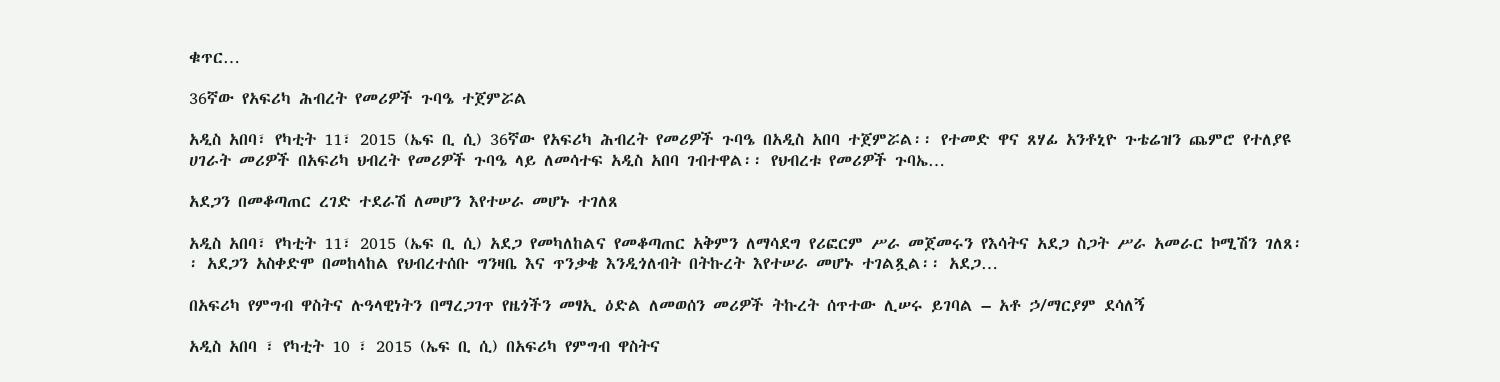ቁጥር…

36ኛው የአፍሪካ ሕብረት የመሪዎች ጉባዔ ተጀምሯል

አዲስ አበባ፣ የካቲት 11፣ 2015 (ኤፍ ቢ ሲ) 36ኛው የአፍሪካ ሕብረት የመሪዎች ጉባዔ በአዲስ አበባ ተጀምሯል፡፡ የተመድ ዋና ጸሃፊ አንቶኒዮ ጉቴሬዝን ጨምሮ የተለያዩ ሀገራት መሪዎች በአፍሪካ ህብረት የመሪዎች ጉባዔ ላይ ለመሳተፍ አዲስ አበባ ገብተዋል፡፡ የህብረቱ የመሪዎች ጉባኤ…

አደጋን በመቆጣጠር ረገድ ተደራሽ ለመሆን እየተሠራ መሆኑ ተገለጸ

አዲስ አበባ፣ የካቲት 11፣ 2015 (ኤፍ ቢ ሲ) አደጋ የመካለከልና የመቆጣጠር አቅምን ለማሳደግ የሪፎርም ሥራ መጀመሩን የእሳትና አደጋ ስጋት ሥራ አመራር ኮሚሽን ገለጸ፡፡ አደጋን አስቀድሞ በመከላከል የህብረተሰቡ ግንዛቤ እና ጥንቃቄ እንዲጎለብት በትኩረት እየተሠራ መሆኑ ተገልጿል፡፡ አደጋ…

በአፍሪካ የምግብ ዋስትና ሉዓላዊነትን በማረጋገጥ የዜጎችን መፃኢ ዕድል ለመወሰን መሪዎች ትኩረት ሰጥተው ሊሠሩ ይገባል – አቶ ኃ/ማርያም ደሳለኝ

አዲስ አበባ ፣ የካቲት 10 ፣ 2015 (ኤፍ ቢ ሲ) በአፍሪካ የምግብ ዋስትና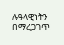ሉዓላዊነትን በማረጋገጥ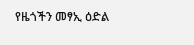የዜጎችን መፃኢ ዕድል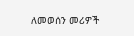ለመወሰን መሪዎች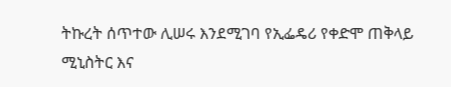ትኩረት ሰጥተው ሊሠሩ እንደሚገባ የኢፌዴሪ የቀድሞ ጠቅላይ ሚኒስትር እና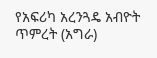የአፍሪካ አረንጓዴ አብዮት ጥምረት (አግራ)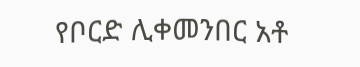የቦርድ ሊቀመንበር አቶ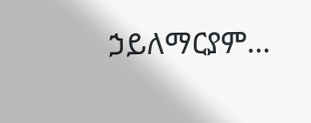ኃይለማርያም…